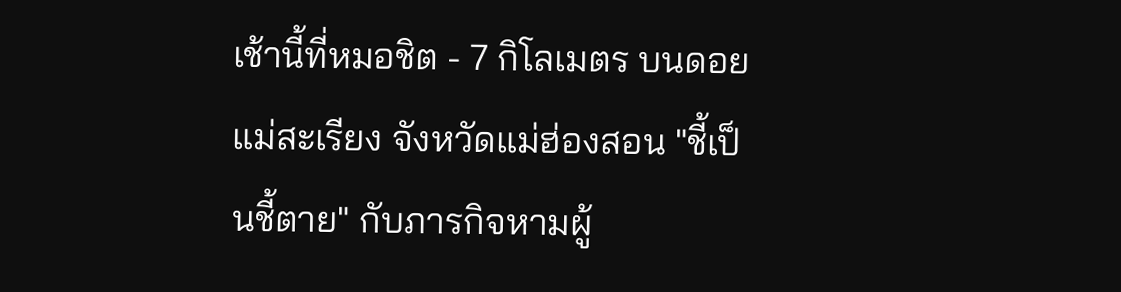เช้านี้ที่หมอชิต - 7 กิโลเมตร บนดอยแม่สะเรียง จังหวัดแม่ฮ่องสอน "ชี้เป็นชี้ตาย" กับภารกิจหามผู้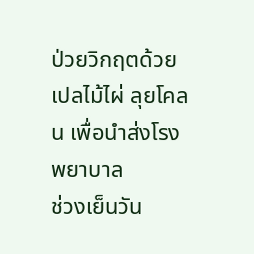ป่วยวิกฤตด้วยเปลไม้ไผ่ ลุยโคลน เพื่อนำส่งโรงพยาบาล
ช่วงเย็นวัน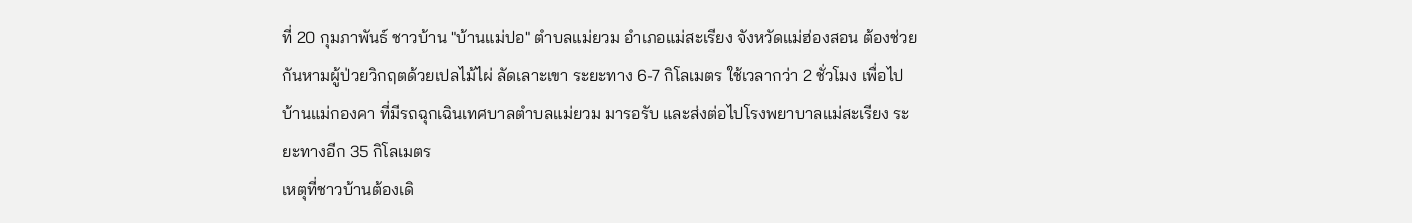ที่ 20 กุมภาพันธ์ ชาวบ้าน "บ้านแม่ปอ" ตำบลแม่ยวม อำเภอแม่สะเรียง จังหวัดแม่ฮ่องสอน ต้องช่วยกันหามผู้ป่วยวิกฤตด้วยเปลไม้ไผ่ ลัดเลาะเขา ระยะทาง 6-7 กิโลเมตร ใช้เวลากว่า 2 ชั่วโมง เพื่อไปบ้านแม่กองคา ที่มีรถฉุกเฉินเทศบาลตำบลแม่ยวม มารอรับ และส่งต่อไปโรงพยาบาลแม่สะเรียง ระยะทางอีก 35 กิโลเมตร
เหตุที่ชาวบ้านต้องเดิ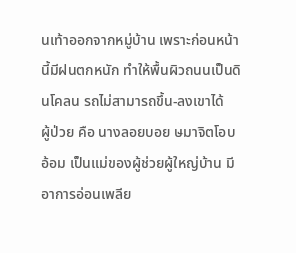นเท้าออกจากหมู่บ้าน เพราะก่อนหน้านี้มีฝนตกหนัก ทำให้พื้นผิวถนนเป็นดินโคลน รถไม่สามารถขึ้น-ลงเขาได้
ผู้ป่วย คือ นางลอยบอย ษมาจิตโอบอ้อม เป็นแม่ของผู้ช่วยผู้ใหญ่บ้าน มีอาการอ่อนเพลีย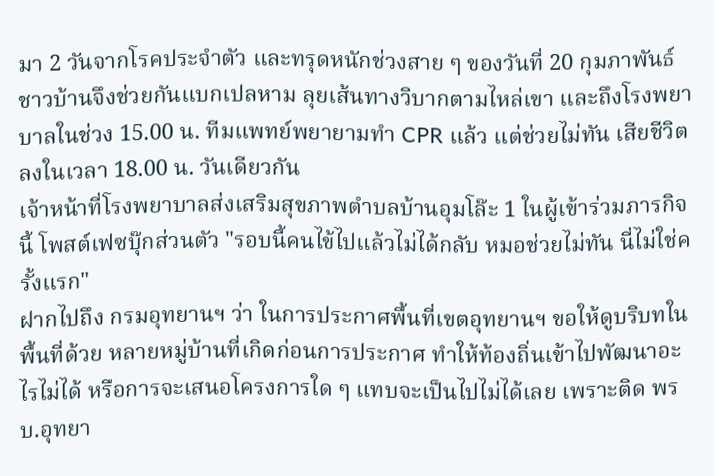มา 2 วันจากโรคประจำตัว และทรุดหนักช่วงสาย ๆ ของวันที่ 20 กุมภาพันธ์ ชาวบ้านจึงช่วยกันแบกเปลหาม ลุยเส้นทางวิบากตามไหล่เขา และถึงโรงพยาบาลในช่วง 15.00 น. ทีมแพทย์พยายามทำ CPR แล้ว แต่ช่วยไม่ทัน เสียชีวิตลงในเวลา 18.00 น. วันเดียวกัน
เจ้าหน้าที่โรงพยาบาลส่งเสริมสุขภาพตำบลบ้านอุมโล๊ะ 1 ในผู้เข้าร่วมภารกิจนี้ โพสต์เฟซบุ๊กส่วนตัว "รอบนี้คนไข้ไปแล้วไม่ได้กลับ หมอช่วยไม่ทัน นี่ไม่ใช่ครั้งแรก"
ฝากไปถึง กรมอุทยานฯ ว่า ในการประกาศพื้นที่เขตอุทยานฯ ขอให้ดูบริบทในพื้นที่ด้วย หลายหมู่บ้านที่เกิดก่อนการประกาศ ทำให้ท้องถิ่นเข้าไปพัฒนาอะไรไม่ได้ หรือการจะเสนอโครงการใด ๆ แทบจะเป็นไปไม่ได้เลย เพราะติด พรบ.อุทยา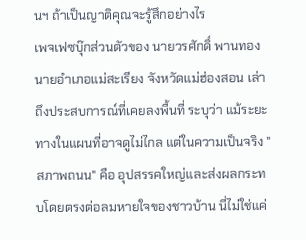นฯ ถ้าเป็นญาติคุณจะรู้สึกอย่างไร
เพจเฟซบุ๊กส่วนตัวของ นายวรศักดิ์ พานทอง นายอำเภอแม่สะเรียง จังหวัดแม่ฮ่องสอน เล่าถึงประสบการณ์ที่เคยลงพื้นที่ ระบุว่า แม้ระยะทางในแผนที่อาจดูไม่ไกล แต่ในความเป็นจริง "สภาพถนน" คือ อุปสรรคใหญ่และส่งผลกระทบโดยตรงต่อลมหายใจของชาวบ้าน นี่ไม่ใช่แค่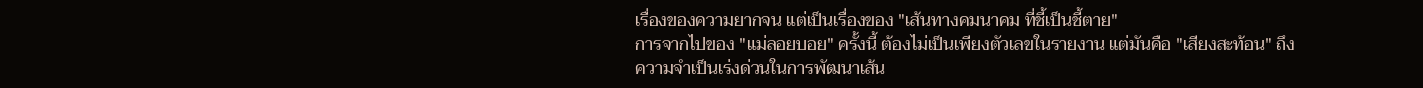เรื่องของความยากจน แต่เป็นเรื่องของ "เส้นทางคมนาคม ที่ชี้เป็นชี้ตาย"
การจากไปของ "แม่ลอยบอย" ครั้งนี้ ต้องไม่เป็นเพียงตัวเลขในรายงาน แต่มันคือ "เสียงสะท้อน" ถึงความจำเป็นเร่งด่วนในการพัฒนาเส้น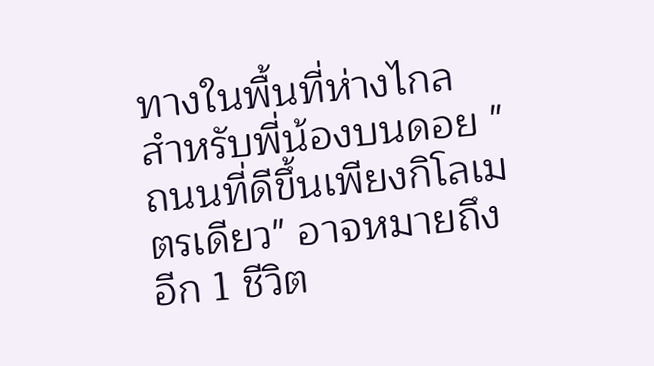ทางในพื้นที่ห่างไกล
สำหรับพี่น้องบนดอย "ถนนที่ดีขึ้นเพียงกิโลเมตรเดียว" อาจหมายถึงอีก 1 ชีวิต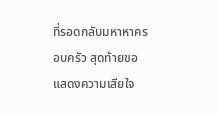ที่รอดกลับมหาหาครอบครัว สุดท้ายขอแสดงความเสียใจ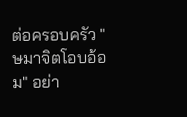ต่อครอบครัว "ษมาจิตโอบอ้อม" อย่า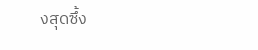งสุดซึ้ง